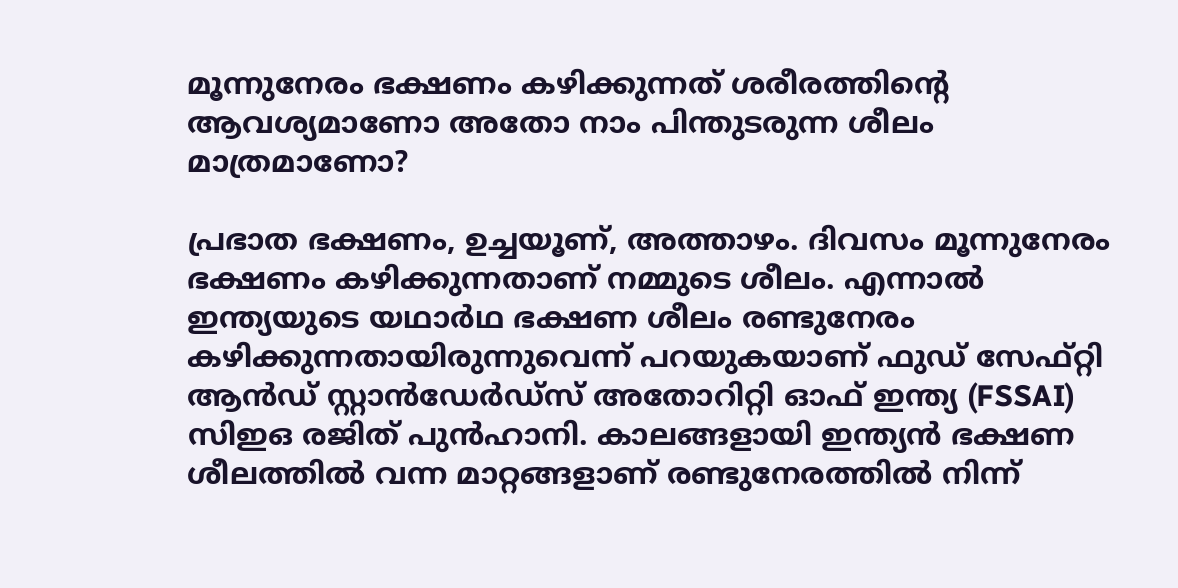മൂന്നുനേരം ഭക്ഷണം കഴിക്കുന്നത് ശരീരത്തിന്റെ ആവശ്യമാണോ അതോ നാം പിന്തുടരുന്ന ശീലം മാത്രമാണോ?

പ്രഭാത ഭക്ഷണം, ഉച്ചയൂണ്, അത്താഴം. ദിവസം മൂന്നുനേരം ഭക്ഷണം കഴിക്കുന്നതാണ് നമ്മുടെ ശീലം. എന്നാൽ ഇന്ത്യയുടെ യഥാർഥ ഭക്ഷണ ശീലം രണ്ടുനേരം കഴിക്കുന്നതായിരുന്നുവെന്ന് പറയുകയാണ് ഫുഡ് സേഫ്റ്റി ആൻഡ് സ്റ്റാൻഡേർഡ്സ് അതോറിറ്റി ഓഫ് ഇന്ത്യ (FSSAI) സിഇഒ രജിത് പുൻഹാനി. കാലങ്ങളായി ഇന്ത്യൻ ഭക്ഷണ ശീലത്തിൽ വന്ന മാറ്റങ്ങളാണ് രണ്ടുനേരത്തിൽ നിന്ന്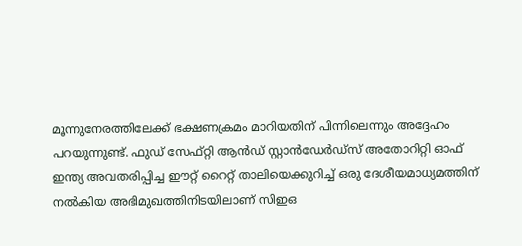മൂന്നുനേരത്തിലേക്ക് ഭക്ഷണക്രമം മാറിയതിന് പിന്നിലെന്നും അദ്ദേഹം പറയുന്നുണ്ട്. ഫുഡ് സേഫ്റ്റി ആൻഡ് സ്റ്റാൻഡേർഡ്സ് അതോറിറ്റി ഓഫ് ഇന്ത്യ അവതരിപ്പിച്ച ഈറ്റ് റൈറ്റ് താലിയെക്കുറിച്ച് ഒരു ദേശീയമാധ്യമത്തിന് നൽകിയ അഭിമുഖത്തിനിടയിലാണ് സിഇഒ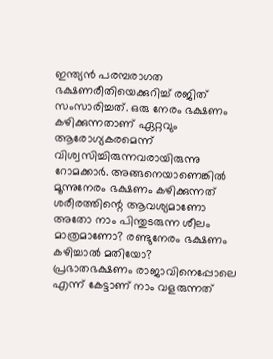ഇന്ത്യൻ പരമ്പരാഗത ഭക്ഷണരീതിയെക്കുറിച്ച് രജിത് സംസാരിച്ചത്. ഒരു നേരം ഭക്ഷണം കഴിക്കുന്നതാണ് ഏറ്റവും ആരോഗ്യകരമെന്ന് വിശ്വസിച്ചിരുന്നവരായിരുന്നു റോമക്കാർ. അങ്ങനെയാണെങ്കിൽ മൂന്നുനേരം ഭക്ഷണം കഴിക്കുന്നത് ശരീരത്തിന്റെ ആവശ്യമാണോ അതോ നാം പിന്തുടരുന്ന ശീലം മാത്രമാണോ? രണ്ടുനേരം ഭക്ഷണം കഴിച്ചാൽ മതിയോ?
പ്രഭാതഭക്ഷണം രാജാവിനെപ്പോലെ എന്ന് കേട്ടാണ് നാം വളരുന്നത്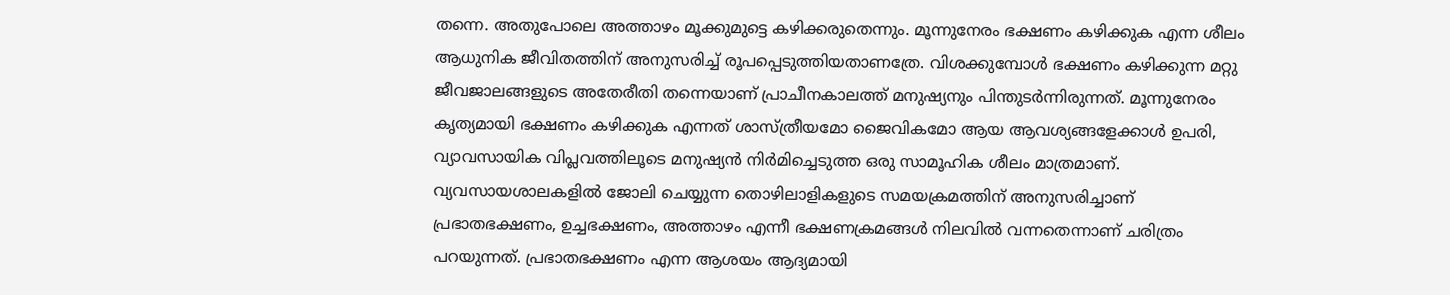തന്നെ. അതുപോലെ അത്താഴം മൂക്കുമുട്ടെ കഴിക്കരുതെന്നും. മൂന്നുനേരം ഭക്ഷണം കഴിക്കുക എന്ന ശീലം ആധുനിക ജീവിതത്തിന് അനുസരിച്ച് രൂപപ്പെടുത്തിയതാണത്രേ. വിശക്കുമ്പോൾ ഭക്ഷണം കഴിക്കുന്ന മറ്റു ജീവജാലങ്ങളുടെ അതേരീതി തന്നെയാണ് പ്രാചീനകാലത്ത് മനുഷ്യനും പിന്തുടർന്നിരുന്നത്. മൂന്നുനേരം കൃത്യമായി ഭക്ഷണം കഴിക്കുക എന്നത് ശാസ്ത്രീയമോ ജൈവികമോ ആയ ആവശ്യങ്ങളേക്കാൾ ഉപരി, വ്യാവസായിക വിപ്ലവത്തിലൂടെ മനുഷ്യൻ നിർമിച്ചെടുത്ത ഒരു സാമൂഹിക ശീലം മാത്രമാണ്. വ്യവസായശാലകളിൽ ജോലി ചെയ്യുന്ന തൊഴിലാളികളുടെ സമയക്രമത്തിന് അനുസരിച്ചാണ് പ്രഭാതഭക്ഷണം, ഉച്ചഭക്ഷണം, അത്താഴം എന്നീ ഭക്ഷണക്രമങ്ങൾ നിലവിൽ വന്നതെന്നാണ് ചരിത്രം പറയുന്നത്. പ്രഭാതഭക്ഷണം എന്ന ആശയം ആദ്യമായി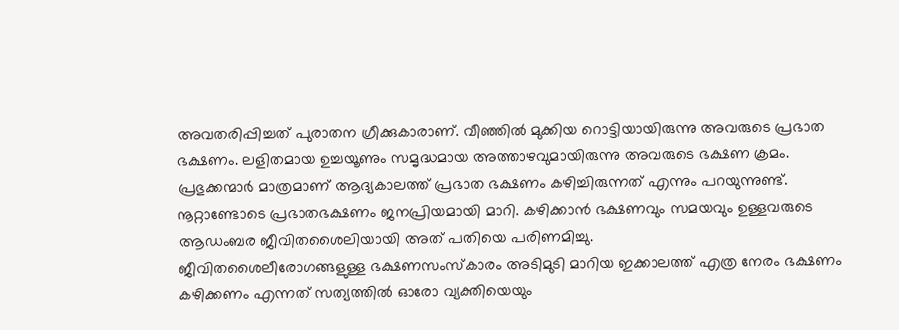അവതരിപ്പിച്ചത് പുരാതന ഗ്രീക്കുകാരാണ്. വീഞ്ഞിൽ മുക്കിയ റൊട്ടിയായിരുന്നു അവരുടെ പ്രഭാത ഭക്ഷണം. ലളിതമായ ഉച്ചയൂണും സമൃദ്ധമായ അത്താഴവുമായിരുന്നു അവരുടെ ഭക്ഷണ ക്രമം. പ്രഭുക്കന്മാർ മാത്രമാണ് ആദ്യകാലത്ത് പ്രഭാത ഭക്ഷണം കഴിച്ചിരുന്നത് എന്നും പറയുന്നുണ്ട്. നൂറ്റാണ്ടോടെ പ്രഭാതഭക്ഷണം ജനപ്രിയമായി മാറി. കഴിക്കാൻ ഭക്ഷണവും സമയവും ഉള്ളവരുടെ ആഡംബര ജീവിതശൈലിയായി അത് പതിയെ പരിണമിച്ചു.
ജീവിതശൈലീരോഗങ്ങളുള്ള ഭക്ഷണസംസ്കാരം അടിമുടി മാറിയ ഇക്കാലത്ത് എത്ര നേരം ഭക്ഷണം കഴിക്കണം എന്നത് സത്യത്തിൽ ഓരോ വ്യക്തിയെയും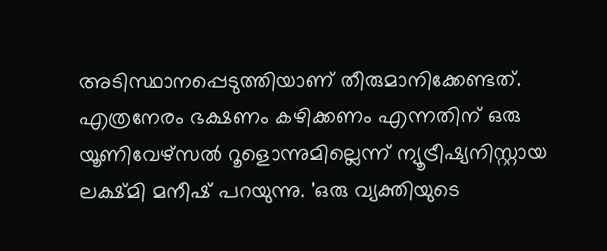അടിസ്ഥാനപ്പെടുത്തിയാണ് തീരുമാനിക്കേണ്ടത്. എത്രനേരം ഭക്ഷണം കഴിക്കണം എന്നതിന് ഒരു യൂണിവേഴ്സൽ റൂളൊന്നുമില്ലെന്ന് ന്യൂട്രീഷ്യനിസ്റ്റായ ലക്ഷ്മി മനീഷ് പറയുന്നു. 'ഒരു വ്യക്തിയുടെ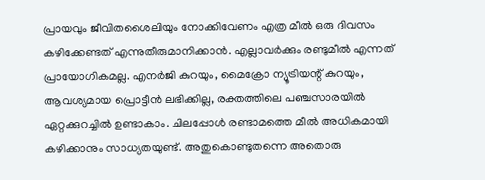പ്രായവും ജീവിതശൈലിയും നോക്കിവേണം എത്ര മീൽ ഒരു ദിവസം കഴിക്കേണ്ടത് എന്നുതീരുമാനിക്കാൻ. എല്ലാവർക്കും രണ്ടുമീൽ എന്നത് പ്രായോഗികമല്ല. എനർജി കുറയും, മൈക്രോ ന്യൂട്രിയന്റ് കുറയും, ആവശ്യമായ പ്രൊട്ടീൻ ലഭിക്കില്ല, രക്തത്തിലെ പഞ്ചസാരയിൽ ഏറ്റക്കുറച്ചിൽ ഉണ്ടാകാം. ചിലപ്പോൾ രണ്ടാമത്തെ മീൽ അധികമായി കഴിക്കാനും സാധ്യതയുണ്ട്. അതുകൊണ്ടുതന്നെ അതൊരു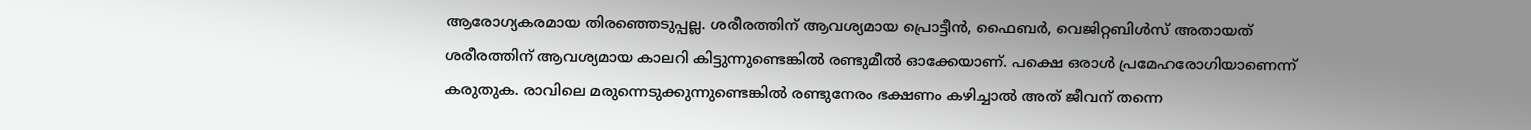ആരോഗ്യകരമായ തിരഞ്ഞെടുപ്പല്ല. ശരീരത്തിന് ആവശ്യമായ പ്രൊട്ടീൻ, ഫൈബർ, വെജിറ്റബിൾസ് അതായത് ശരീരത്തിന് ആവശ്യമായ കാലറി കിട്ടുന്നുണ്ടെങ്കിൽ രണ്ടുമീൽ ഓക്കേയാണ്. പക്ഷെ ഒരാൾ പ്രമേഹരോഗിയാണെന്ന് കരുതുക. രാവിലെ മരുന്നെടുക്കുന്നുണ്ടെങ്കിൽ രണ്ടുനേരം ഭക്ഷണം കഴിച്ചാൽ അത് ജീവന് തന്നെ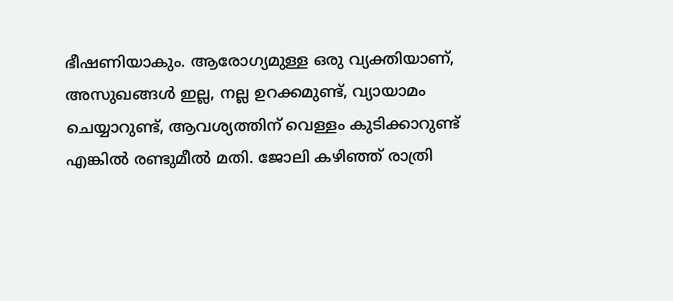ഭീഷണിയാകും. ആരോഗ്യമുള്ള ഒരു വ്യക്തിയാണ്, അസുഖങ്ങൾ ഇല്ല, നല്ല ഉറക്കമുണ്ട്, വ്യായാമം ചെയ്യാറുണ്ട്, ആവശ്യത്തിന് വെള്ളം കുടിക്കാറുണ്ട് എങ്കിൽ രണ്ടുമീൽ മതി. ജോലി കഴിഞ്ഞ് രാത്രി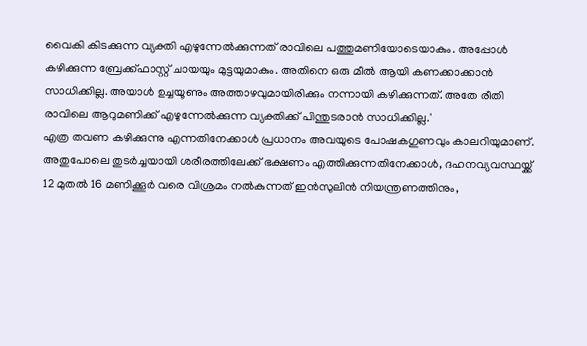വൈകി കിടക്കുന്ന വ്യക്തി എഴുന്നേൽക്കുന്നത് രാവിലെ പത്തുമണിയോടെയാകും. അപ്പോൾ കഴിക്കുന്ന ബ്രേക്ക്ഫാസ്റ്റ് ചായയും മുട്ടയുമാകും. അതിനെ ഒരു മീൽ ആയി കണക്കാക്കാൻ സാധിക്കില്ല. അയാൾ ഉച്ചയൂണും അത്താഴവുമായിരിക്കും നന്നായി കഴിക്കുന്നത്. അതേ രീതി രാവിലെ ആറുമണിക്ക് എഴുന്നേൽക്കുന്ന വ്യക്തിക്ക് പിന്തുടരാൻ സാധിക്കില്ല.'
എത്ര തവണ കഴിക്കുന്നു എന്നതിനേക്കാൾ പ്രധാനം അവയുടെ പോഷകഗുണവും കാലറിയുമാണ്. അതുപോലെ തുടർച്ചയായി ശരീരത്തിലേക്ക് ഭക്ഷണം എത്തിക്കുന്നതിനേക്കാൾ, ദഹനവ്യവസ്ഥയ്ക്ക് 12 മുതൽ 16 മണിക്കൂർ വരെ വിശ്രമം നൽകുന്നത് ഇൻസുലിൻ നിയന്ത്രണത്തിനും,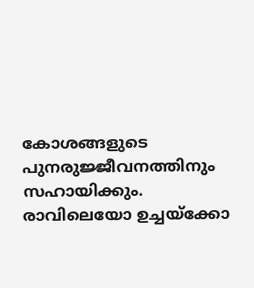കോശങ്ങളുടെ പുനരുജ്ജീവനത്തിനും സഹായിക്കും. രാവിലെയോ ഉച്ചയ്ക്കോ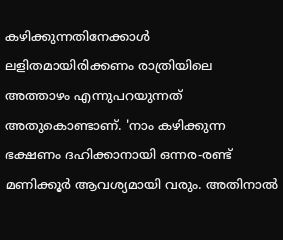കഴിക്കുന്നതിനേക്കാൾ ലളിതമായിരിക്കണം രാത്രിയിലെ അത്താഴം എന്നുപറയുന്നത് അതുകൊണ്ടാണ്. 'നാം കഴിക്കുന്ന ഭക്ഷണം ദഹിക്കാനായി ഒന്നര-രണ്ട് മണിക്കൂർ ആവശ്യമായി വരും. അതിനാൽ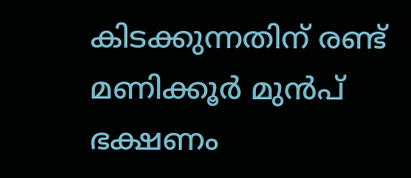കിടക്കുന്നതിന് രണ്ട് മണിക്കൂർ മുൻപ് ഭക്ഷണം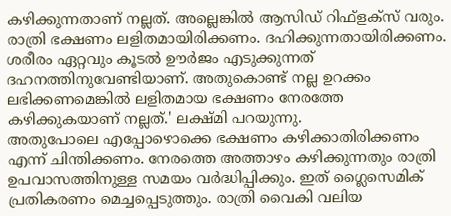കഴിക്കുന്നതാണ് നല്ലത്. അല്ലെങ്കിൽ ആസിഡ് റിഫ്ളക്സ് വരും. രാത്രി ഭക്ഷണം ലളിതമായിരിക്കണം. ദഹിക്കുന്നതായിരിക്കണം. ശരീരം ഏറ്റവും കൂടൽ ഊർജം എടുക്കുന്നത് ദഹനത്തിനുവേണ്ടിയാണ്. അതുകൊണ്ട് നല്ല ഉറക്കം ലഭിക്കണമെങ്കിൽ ലളിതമായ ഭക്ഷണം നേരത്തേ കഴിക്കുകയാണ് നല്ലത്.' ലക്ഷ്മി പറയുന്നു.
അതുപോലെ എപ്പോഴൊക്കെ ഭക്ഷണം കഴിക്കാതിരിക്കണം എന്ന് ചിന്തിക്കണം. നേരത്തെ അത്താഴം കഴിക്കുന്നതും രാത്രി ഉപവാസത്തിനുള്ള സമയം വർദ്ധിപ്പിക്കും. ഇത് ഗ്ലൈസെമിക് പ്രതികരണം മെച്ചപ്പെടുത്തും. രാത്രി വൈകി വലിയ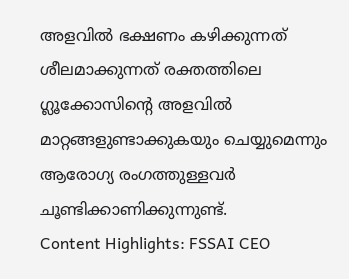അളവിൽ ഭക്ഷണം കഴിക്കുന്നത് ശീലമാക്കുന്നത് രക്തത്തിലെ ഗ്ലൂക്കോസിന്റെ അളവിൽ മാറ്റങ്ങളുണ്ടാക്കുകയും ചെയ്യുമെന്നും ആരോഗ്യ രംഗത്തുള്ളവർ ചൂണ്ടിക്കാണിക്കുന്നുണ്ട്.
Content Highlights: FSSAI CEO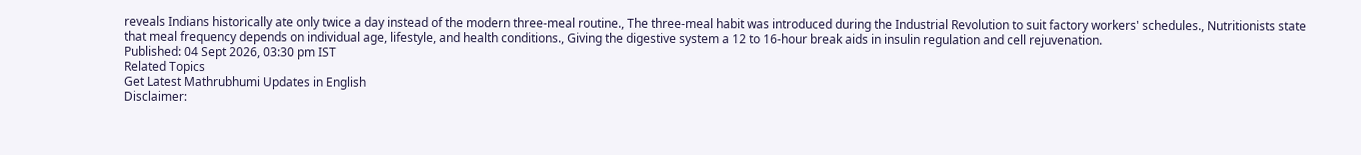reveals Indians historically ate only twice a day instead of the modern three-meal routine., The three-meal habit was introduced during the Industrial Revolution to suit factory workers' schedules., Nutritionists state that meal frequency depends on individual age, lifestyle, and health conditions., Giving the digestive system a 12 to 16-hour break aids in insulin regulation and cell rejuvenation.
Published: 04 Sept 2026, 03:30 pm IST
Related Topics
Get Latest Mathrubhumi Updates in English
Disclaimer: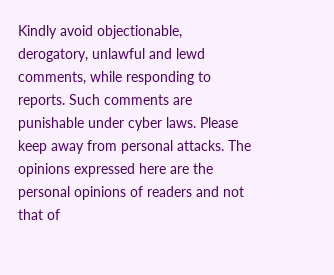Kindly avoid objectionable, derogatory, unlawful and lewd comments, while responding to reports. Such comments are punishable under cyber laws. Please keep away from personal attacks. The opinions expressed here are the personal opinions of readers and not that of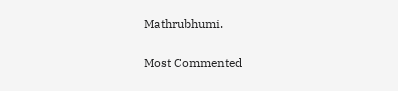Mathrubhumi.


Most Commented